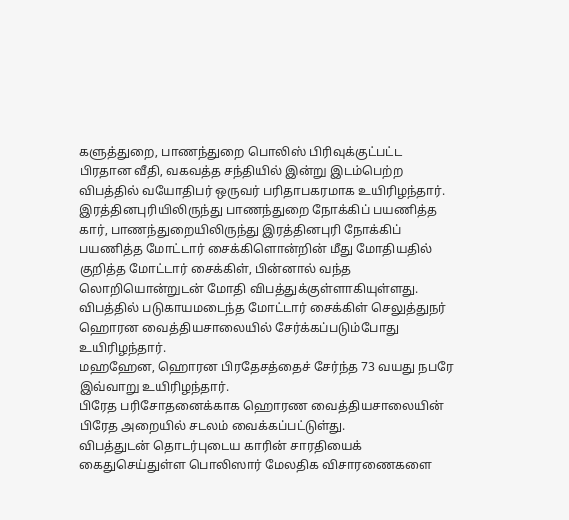களுத்துறை, பாணந்துறை பொலிஸ் பிரிவுக்குட்பட்ட பிரதான வீதி, வகவத்த சந்தியில் இன்று இடம்பெற்ற விபத்தில் வயோதிபர் ஒருவர் பரிதாபகரமாக உயிரிழந்தார்.
இரத்தினபுரியிலிருந்து பாணந்துறை நோக்கிப் பயணித்த கார், பாணந்துறையிலிருந்து இரத்தினபுரி நோக்கிப் பயணித்த மோட்டார் சைக்கிளொன்றின் மீது மோதியதில் குறித்த மோட்டார் சைக்கிள், பின்னால் வந்த லொறியொன்றுடன் மோதி விபத்துக்குள்ளாகியுள்ளது.
விபத்தில் படுகாயமடைந்த மோட்டார் சைக்கிள் செலுத்துநர் ஹொரன வைத்தியசாலையில் சேர்க்கப்படும்போது உயிரிழந்தார்.
மஹஹேன, ஹொரன பிரதேசத்தைச் சேர்ந்த 73 வயது நபரே இவ்வாறு உயிரிழந்தார்.
பிரேத பரிசோதனைக்காக ஹொரண வைத்தியசாலையின் பிரேத அறையில் சடலம் வைக்கப்பட்டுள்து.
விபத்துடன் தொடர்புடைய காரின் சாரதியைக் கைதுசெய்துள்ள பொலிஸார் மேலதிக விசாரணைகளை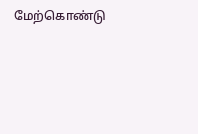மேற்கொண்டு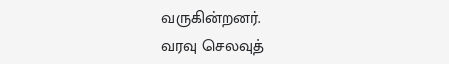வருகின்றனர்.
வரவு செலவுத்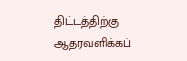திட்டத்திற்கு ஆதரவளிக்கப்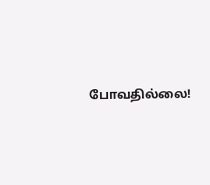போவதில்லை!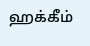ஹக்கீம்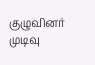குழுவினர் முடிவு